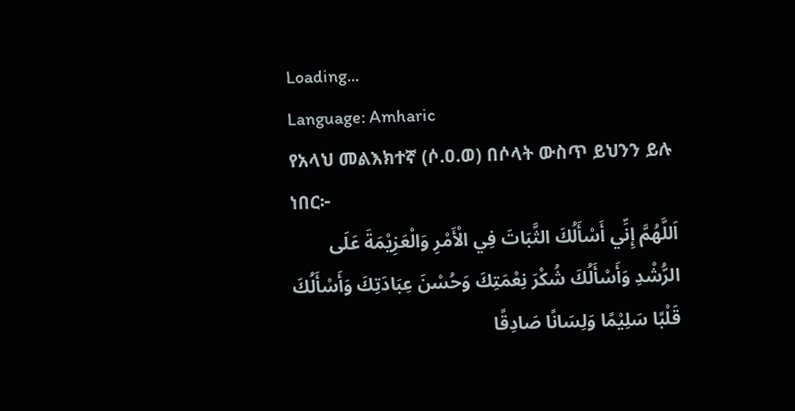Loading...
Language: Amharic
የአላህ መልእክተኛ (ሶ.ዐ.ወ) በሶላት ውስጥ ይህንን ይሉ ነበር፦
اَللَّهُمَّ إِنِّي أَسْأَلُكَ الثَّبَاتَ فِي الْأَمْرِ وَالْعَزِيْمَةَ عَلَى الرُّشْدِ وَأَسْأَلُكَ شُكْرَ نِعْمَتِكَ وَحُسْنَ عِبَادَتِكَ وَأَسْأَلُكَ قَلْبًا سَلِيْمًا وَلِسَانًا صَادِقًا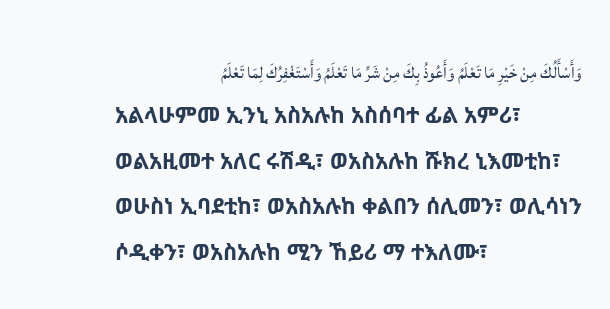وَأَسْأَلُكَ مِنْ خَيْرِ مَا تَعْلَمُ وَأَعُوذُ بِكَ مِنْ شَرِّ مَا تَعْلَمُ وَأَسْتَغْفِرُكَ لِمَا تَعْلَمُ
አልላሁምመ ኢንኒ አስአሉከ አስሰባተ ፊል አምሪ፣ ወልአዚመተ አለር ሩሽዲ፣ ወአስአሉከ ሹክረ ኒእመቲከ፣ ወሁስነ ኢባደቲከ፣ ወአስአሉከ ቀልበን ሰሊመን፣ ወሊሳነን ሶዲቀን፣ ወአስአሉከ ሚን ኸይሪ ማ ተእለሙ፣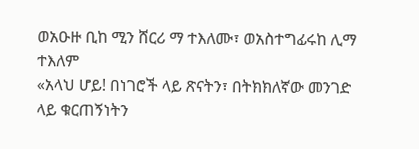ወአዑዙ ቢከ ሚን ሸርሪ ማ ተእለሙ፣ ወአስተግፊሩከ ሊማ ተእለም
«አላህ ሆይ! በነገሮች ላይ ጽናትን፣ በትክክለኛው መንገድ ላይ ቁርጠኝነትን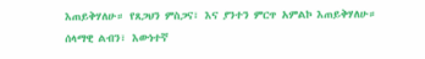እጠይቅሃለሁ። የጸጋህን ምስጋና፣ እና ያንተን ምርጥ አምልኮ እጠይቅሃለሁ። ሰላማዊ ልብን፣ እውነተኛ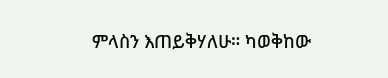ምላስን እጠይቅሃለሁ። ካወቅከው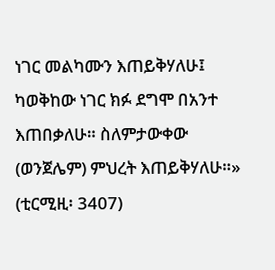ነገር መልካሙን እጠይቅሃለሁ፤ ካወቅከው ነገር ክፉ ደግሞ በአንተ እጠበቃለሁ። ስለምታውቀው (ወንጀሌም) ምህረት እጠይቅሃለሁ።» (ቲርሚዚ፡ 3407)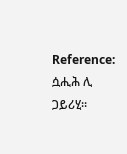Reference: ሷሒሕ ሊ ጋይሪሂ።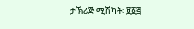ታኽሪጅ ሚሽካት፡ ፱፩፭